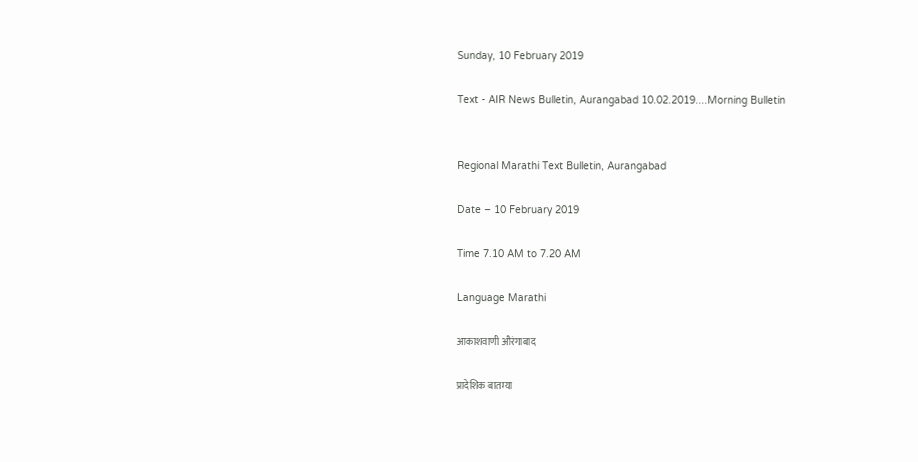Sunday, 10 February 2019

Text - AIR News Bulletin, Aurangabad 10.02.2019....Morning Bulletin


Regional Marathi Text Bulletin, Aurangabad

Date – 10 February 2019

Time 7.10 AM to 7.20 AM

Language Marathi

आकाशवाणी औरंगाबाद

प्रादेशिक बातम्या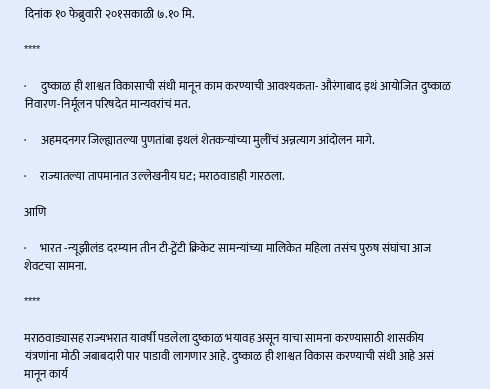दिनांक १० फेब्रुवारी २०१सकाळी ७.१० मि.

****

·      दुष्काळ ही शाश्वत विकासाची संधी मानून काम करण्याची आवश्यकता- औरंगाबाद इथं आयोजित दुष्काळ निवारण-निर्मूलन परिषदेत मान्यवरांचं मत.

·      अहमदनगर जिल्ह्यातल्या पुणतांबा इथलं शेतकऱ्यांच्या मुलींचं अन्नत्याग आंदोलन मागे.

·      राज्यातल्या तापमानात उल्लेखनीय घट; मराठवाडाही गारठला.

आणि

·      भारत -न्यूझीलंड दरम्यान तीन टी-ट्वेंटी क्रिकेट सामन्यांच्या मालिकेत महिला तसंच पुरुष संघांचा आज शेवटचा सामना.

****

मराठवाड्यासह राज्यभरात यावर्षी पडलेला दुष्काळ भयावह असून याचा सामना करण्यासाठी शासकीय यंत्रणांना मोठी जबाबदारी पार पाडावी लागणार आहे. दुष्काळ ही शाश्वत विकास करण्याची संधी आहे असं मानून कार्य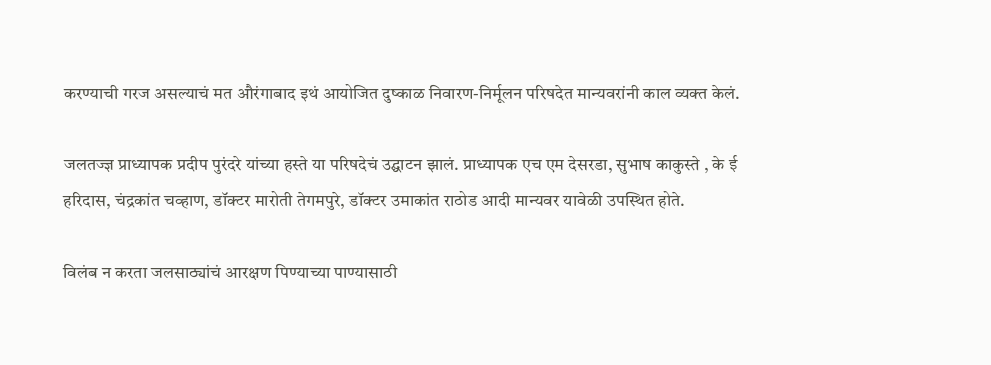करण्याची गरज असल्याचं मत औरंगाबाद इथं आयोजित दुष्काळ निवारण-निर्मूलन परिषदेत मान्यवरांनी काल व्यक्त केलं.

जलतज्ज्ञ प्राध्यापक प्रदीप पुरंदरे यांच्या हस्ते या परिषदेचं उद्घाटन झालं. प्राध्यापक एच एम देसरडा, सुभाष काकुस्ते , के ई हरिदास, चंद्रकांत चव्हाण, डॉक्टर मारोती तेगमपुरे, डॉक्टर उमाकांत राठोड आदी मान्यवर यावेळी उपस्थित होते.

विलंब न करता जलसाठ्यांचं आरक्षण पिण्याच्या पाण्यासाठी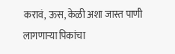करावं, ऊस, केळी अशा जास्त पाणी लागणाऱ्या पिकांचा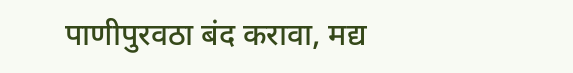पाणीपुरवठा बंद करावा, मद्य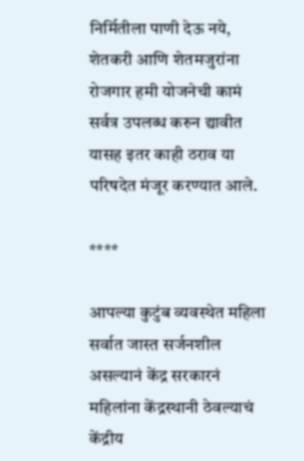निर्मितीला पाणी देऊ नये, शेतकरी आणि शेतमजुरांना रोजगार हमी योजनेची कामं सर्वत्र उपलब्ध करुन द्यावीत यासह इतर काही ठराव या परिषदेत मंजूर करण्यात आले.

****

आपल्या कुटुंब व्यवस्थेत महिला सर्वात जास्त सर्जनशील असल्यानं केंद्र सरकारनं महिलांना केंद्रस्थानी ठेवल्याचं केंद्रीय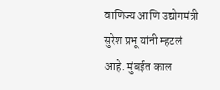वाणिज्य आणि उद्योगमंत्री सुरेश प्रभू यांनी म्हटलं आहे. मुंबईत काल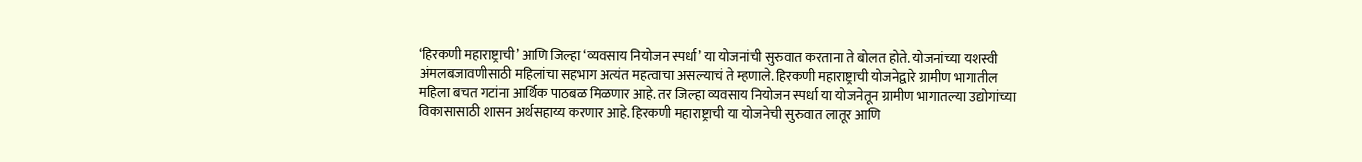‘हिरकणी महाराष्ट्राची’ आणि जिल्हा ‘व्यवसाय नियोजन स्पर्धा’ या योजनांची सुरुवात करताना ते बोलत होते. योजनांच्या यशस्वी अंमलबजावणीसाठी महिलांचा सहभाग अत्यंत महत्वाचा असल्याचं ते म्हणाले. हिरकणी महाराष्ट्राची योजनेद्वारे ग्रामीण भागातील महिला बचत गटांना आर्थिक पाठबळ मिळणार आहे. तर जिल्हा व्यवसाय नियोजन स्पर्धा या योजनेतून ग्रामीण भागातल्या उद्योगांच्या विकासासाठी शासन अर्थसहाय्य करणार आहे. हिरकणी महाराष्ट्राची या योजनेची सुरुवात लातूर आणि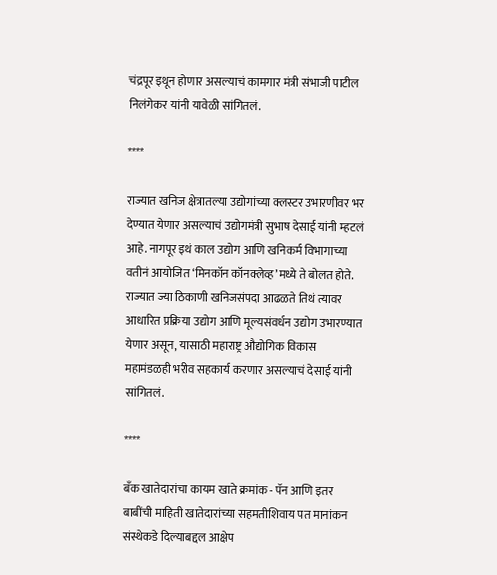चंद्रपूर इथून होणार असल्याचं कामगार मंत्री संभाजी पाटील निलंगेकर यांनी यावेळी सांगितलं.

****

राज्यात खनिज क्षेत्रातल्या उद्योगांच्या क्लस्टर उभारणीवर भर देण्यात येणार असल्याचं उद्योगमंत्री सुभाष देसाई यांनी म्हटलं आहे. नागपूर इथं काल उद्योग आणि खनिकर्म विभागाच्या वतीनं आयोजित ‘मिनकॉन कॉनक्लेव्ह’मध्ये ते बोलत होते. राज्यात ज्या ठिकाणी खनिजसंपदा आढळते तिथं त्यावर आधारित प्रक्रिया उद्योग आणि मूल्यसंवर्धन उद्योग उभारण्यात येणार असून, यासाठी महाराष्ट्र औद्योगिक विकास महामंडळही भरीव सहकार्य करणार असल्याचं देसाई यांनी सांगितलं.

****

बँक खातेदारांचा कायम खाते क्रमांक - पॅन आणि इतर बाबींची माहिती खातेदारांच्या सहमतीशिवाय पत मानांकन संस्थेकडे दिल्याबद्दल आक्षेप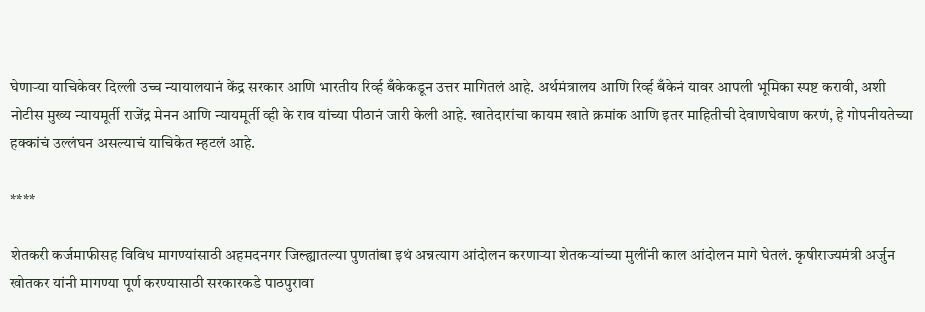घेणाऱ्या याचिकेवर दिल्ली उच्च न्यायालयानं केंद्र सरकार आणि भारतीय रिर्व्ह बँकेकडून उत्तर मागितलं आहे. अर्थमंत्रालय आणि रिर्व्ह बँकेनं यावर आपली भूमिका स्पष्ट करावी, अशी नोटीस मुख्य न्यायमूर्ती राजेंद्र मेनन आणि न्यायमूर्ती व्ही के राव यांच्या पीठानं जारी केली आहे. खातेदारांचा कायम खाते क्रमांक आणि इतर माहितीची देवाणघेवाण करणं, हे गोपनीयतेच्या हक्कांचं उल्लंघन असल्याचं याचिकेत म्हटलं आहे.

****

शेतकरी कर्जमाफीसह विविध मागण्यांसाठी अहमदनगर जिल्ह्यातल्या पुणतांबा इथं अन्नत्याग आंदोलन करणाऱ्या शेतकऱ्यांच्या मुलींनी काल आंदोलन मागे घेतलं. कृषीराज्यमंत्री अर्जुन खोतकर यांनी मागण्या पूर्ण करण्यासाठी सरकारकडे पाठपुरावा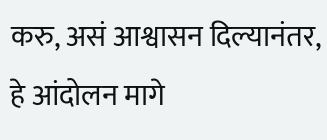करु, असं आश्वासन दिल्यानंतर, हे आंदोलन मागे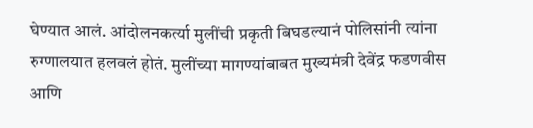घेण्यात आलं. आंदोलनकर्त्या मुलींची प्रकृती बिघडल्यानं पोलिसांनी त्यांना रुग्णालयात हलवलं होतं. मुलींच्या मागण्यांबाबत मुख्यमंत्री देवेंद्र फडणवीस आणि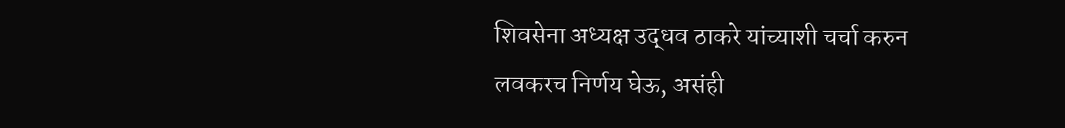शिवसेना अध्यक्ष उद्धव ठाकरे यांच्याशी चर्चा करुन लवकरच निर्णय घेऊ, असंही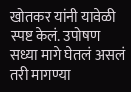खोतकर यांनी यावेळी स्पष्ट केलं. उपोषण सध्या मागे घेतलं असलं तरी मागण्या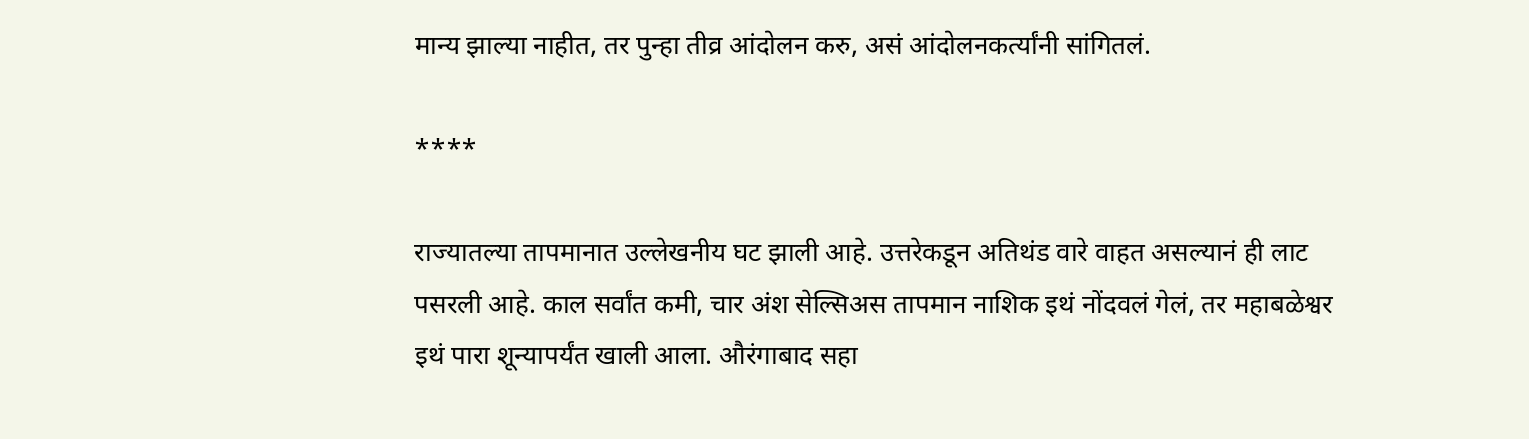मान्य झाल्या नाहीत, तर पुन्हा तीव्र आंदोलन करु, असं आंदोलनकर्त्यांनी सांगितलं.

****

राज्यातल्या तापमानात उल्लेखनीय घट झाली आहे. उत्तरेकडून अतिथंड वारे वाहत असल्यानं ही लाट पसरली आहे. काल सर्वांत कमी, चार अंश सेल्सिअस तापमान नाशिक इथं नोंदवलं गेलं, तर महाबळेश्वर इथं पारा शून्यापर्यंत खाली आला. औरंगाबाद सहा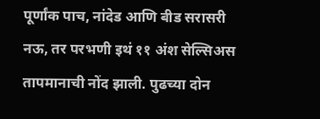पूर्णांक पाच, नांदेड आणि बीड सरासरी नऊ, तर परभणी इथं ११ अंश सेल्सिअस तापमानाची नोंद झाली. पुढच्या दोन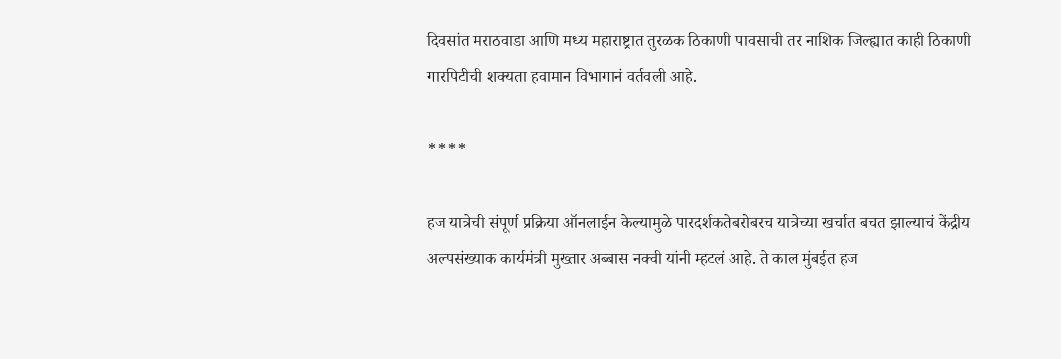दिवसांत मराठवाडा आणि मध्य महाराष्ट्रात तुरळक ठिकाणी पावसाची तर नाशिक जिल्ह्यात काही ठिकाणी गारपिटीची शक्यता हवामान विभागानं वर्तवली आहे.

****

हज यात्रेची संपूर्ण प्रक्रिया ऑनलाईन केल्यामुळे पारदर्शकतेबरोबरच यात्रेच्या खर्चात बचत झाल्याचं केंद्रीय अल्पसंख्याक कार्यमंत्री मुख्तार अब्बास नक्वी यांनी म्हटलं आहे. ते काल मुंबईत हज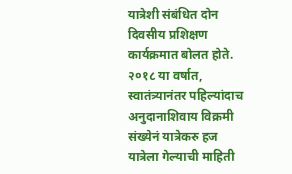यात्रेशी संबंधित दोन दिवसीय प्रशिक्षण कार्यक्रमात बोलत होते. २०१८ या वर्षात, स्वातंत्र्यानंतर पहिल्यांदाच अनुदानाशिवाय विक्रमी संख्येनं यात्रेकरु हज यात्रेला गेल्याची माहिती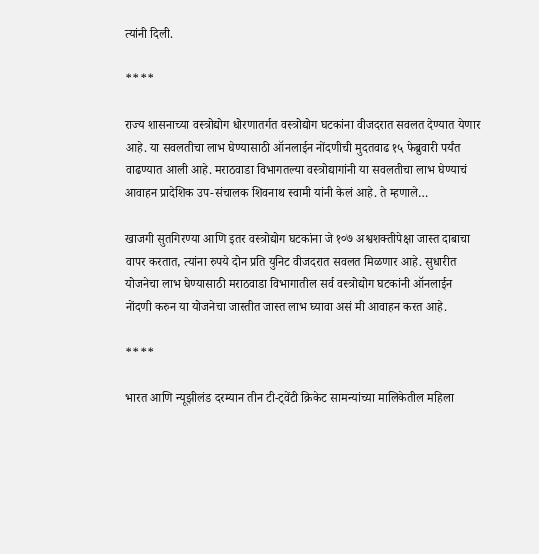त्यांनी दिली.

****

राज्य शासनाच्या वस्त्रोद्योग धोरणातर्गत वस्त्रोद्योग घटकांना वीजदरात सवलत देण्यात येणार आहे. या सवलतीचा लाभ घेण्यासाठी ऑनलाईन नोंदणीची मुदतवाढ १५ फेब्रुवारी पर्यंत वाढण्यात आली आहे. मराठवाडा विभागतल्या वस्त्रोद्यागांनी या सवलतीचा लाभ घेण्याचं आवाहन प्रादेशिक उप-संचालक शिवनाथ स्वामी यांनी केलं आहे. ते म्हणाले…

खाजगी सुतगिरण्या आणि इतर वस्त्रोद्योग घटकांना जे १०७ अश्वशक्तीपेक्षा जास्त दाबाचा वापर करतात, त्यांना रुपये दोन प्रति युनिट वीजदरात सवलत मिळणार आहे. सुधारीत योजनेचा लाभ घेण्यासाठी मराठवाडा विभागातील सर्व वस्त्रोद्योग घटकांनी ऑनलाईन नोंदणी करुन या योजनेचा जास्तीत जास्त लाभ घ्यावा असं मी आवाहन करत आहे.

****

भारत आणि न्यूझीलंड दरम्यान तीन टी-ट्वेंटी क्रिकेट सामन्यांच्या मालिकेतील महिला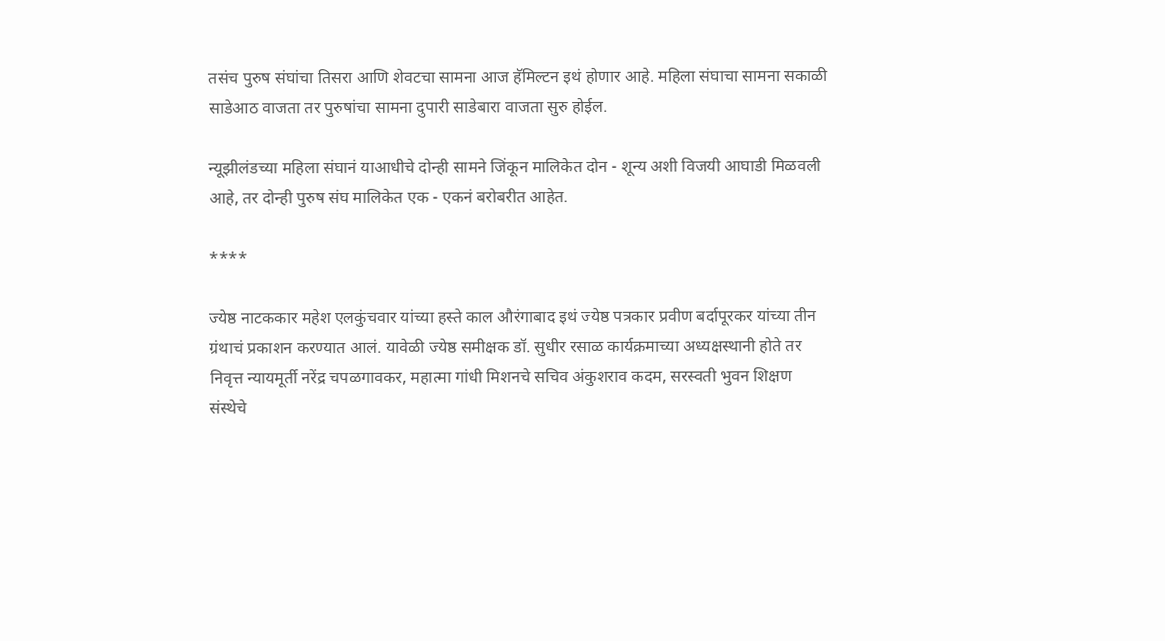तसंच पुरुष संघांचा तिसरा आणि शेवटचा सामना आज हॅमिल्टन इथं होणार आहे. महिला संघाचा सामना सकाळी साडेआठ वाजता तर पुरुषांचा सामना दुपारी साडेबारा वाजता सुरु होईल.

न्यूझीलंडच्या महिला संघानं याआधीचे दोन्ही सामने जिंकून मालिकेत दोन - शून्य अशी विजयी आघाडी मिळवली आहे, तर दोन्ही पुरुष संघ मालिकेत एक - एकनं बरोबरीत आहेत.

****

ज्येष्ठ नाटककार महेश एलकुंचवार यांच्या हस्ते काल औरंगाबाद इथं ज्येष्ठ पत्रकार प्रवीण बर्दापूरकर यांच्या तीन ग्रंथाचं प्रकाशन करण्यात आलं. यावेळी ज्येष्ठ समीक्षक डॉ. सुधीर रसाळ कार्यक्रमाच्या अध्यक्षस्थानी होते तर निवृत्त न्यायमूर्ती नरेंद्र चपळगावकर, महात्मा गांधी मिशनचे सचिव अंकुशराव कदम, सरस्वती भुवन शिक्षण संस्थेचे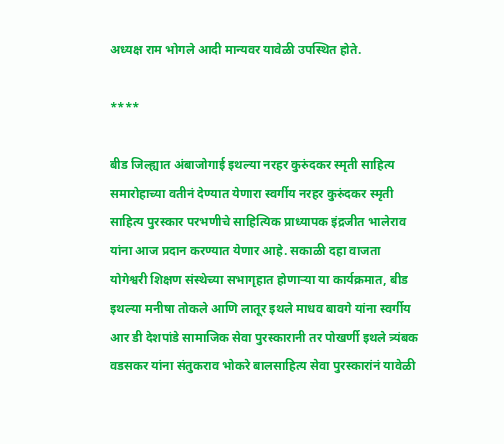अध्यक्ष राम भोगले आदी मान्यवर यावेळी उपस्थित होते.

****

बीड जिल्ह्यात अंबाजोगाई इथल्या नरहर कुरुंदकर स्मृती साहित्य समारोहाच्या वतीनं देण्यात येणारा स्वर्गीय नरहर कुरुंदकर स्मृती साहित्य पुरस्कार परभणीचे साहित्यिक प्राध्यापक इंद्रजीत भालेराव यांना आज प्रदान करण्यात येणार आहे. सकाळी दहा वाजता योगेश्वरी शिक्षण संस्थेच्या सभागृहात होणाऱ्या या कार्यक्रमात, बीड इथल्या मनीषा तोकले आणि लातूर इथले माधव बावगे यांना स्वर्गीय आर डी देशपांडे सामाजिक सेवा पुरस्कारानी तर पोखर्णी इथले त्र्यंबक वडसकर यांना संतुकराव भोकरे बालसाहित्य सेवा पुरस्कारांनं यावेळी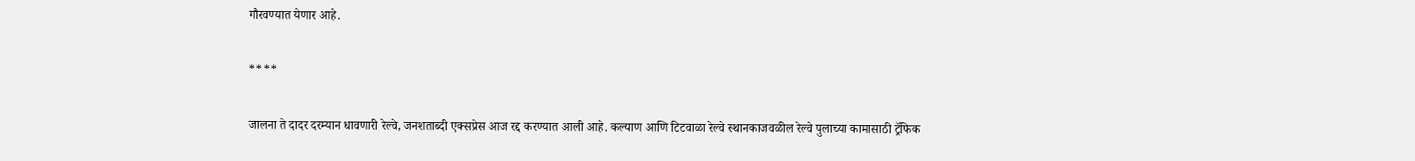गौरवण्यात येणार आहे.

****

जालना ते दादर दरम्यान धावणारी रेल्वे, जनशताब्दी एक्सप्रेस आज रद्द करण्यात आली आहे. कल्याण आणि टिटवाळा रेल्वे स्थानकाजवळील रेल्वे पुलाच्या कामासाठी ट्रॅफिक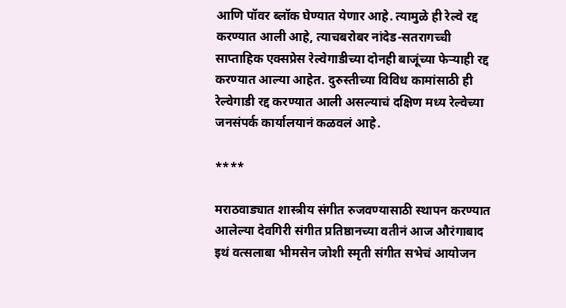आणि पॉवर ब्लॉक घेण्यात येणार आहे. त्यामुळे ही रेल्वे रद्द करण्यात आली आहे, त्याचबरोबर नांदेड-सतरागच्ची साप्ताहिक एक्सप्रेस रेल्वेगाडीच्या दोनही बाजूंच्या फेऱ्याही रद्द करण्यात आल्या आहेत. दुरुस्तीच्या विविध कामांसाठी ही रेल्वेगाडी रद्द करण्यात आली असल्याचं दक्षिण मध्य रेल्वेच्या जनसंपर्क कार्यालयानं कळवलं आहे.

****

मराठवाड्यात शास्त्रीय संगीत रुजवण्यासाठी स्थापन करण्यात आलेल्या देवगिरी संगीत प्रतिष्ठानच्या वतीनं आज औरंगाबाद इथं वत्सलाबा भीमसेन जोशी स्मृती संगीत सभेचं आयोजन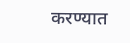करण्यात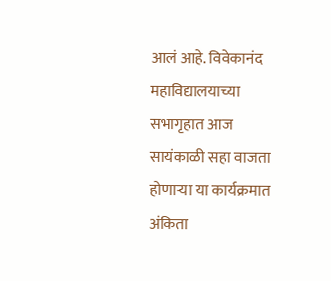आलं आहे. विवेकानंद महाविद्यालयाच्या सभागृहात आज सायंकाळी सहा वाजता होणाऱ्या या कार्यक्रमात अंकिता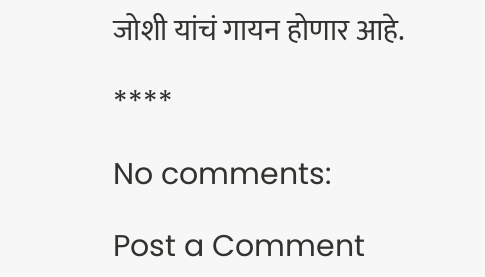जोशी यांचं गायन होणार आहे.

****

No comments:

Post a Comment